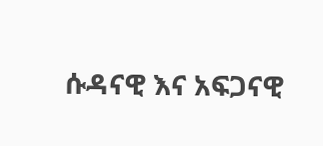ሱዳናዊ እና አፍጋናዊ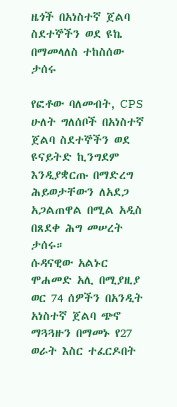ዜጎች በአነስተኛ ጀልባ ስደተኞችን ወደ ዩኬ በማመላለስ ተከስሰው ታሰሩ

የፎቶው ባለመብት, CPS
ሁለት ግለሰቦች በአነስተኛ ጀልባ ስደተኞችን ወደ ዩናይትድ ኪንግደም እንዲያቋርጡ በማድረግ ሕይወታቸውን ለአደጋ አጋልጠዋል በሚል አዲስ በጸደቀ ሕግ መሠረት ታሰሩ።
ሱዳናዊው አልኑር ሞሐመድ አሊ በሚያዚያ ወር 74 ሰዎችን በአንዲት አነስተኛ ጀልባ ጭኖ ማጓጓዙን በማመኑ የ27 ወራት እስር ተፈርዶበት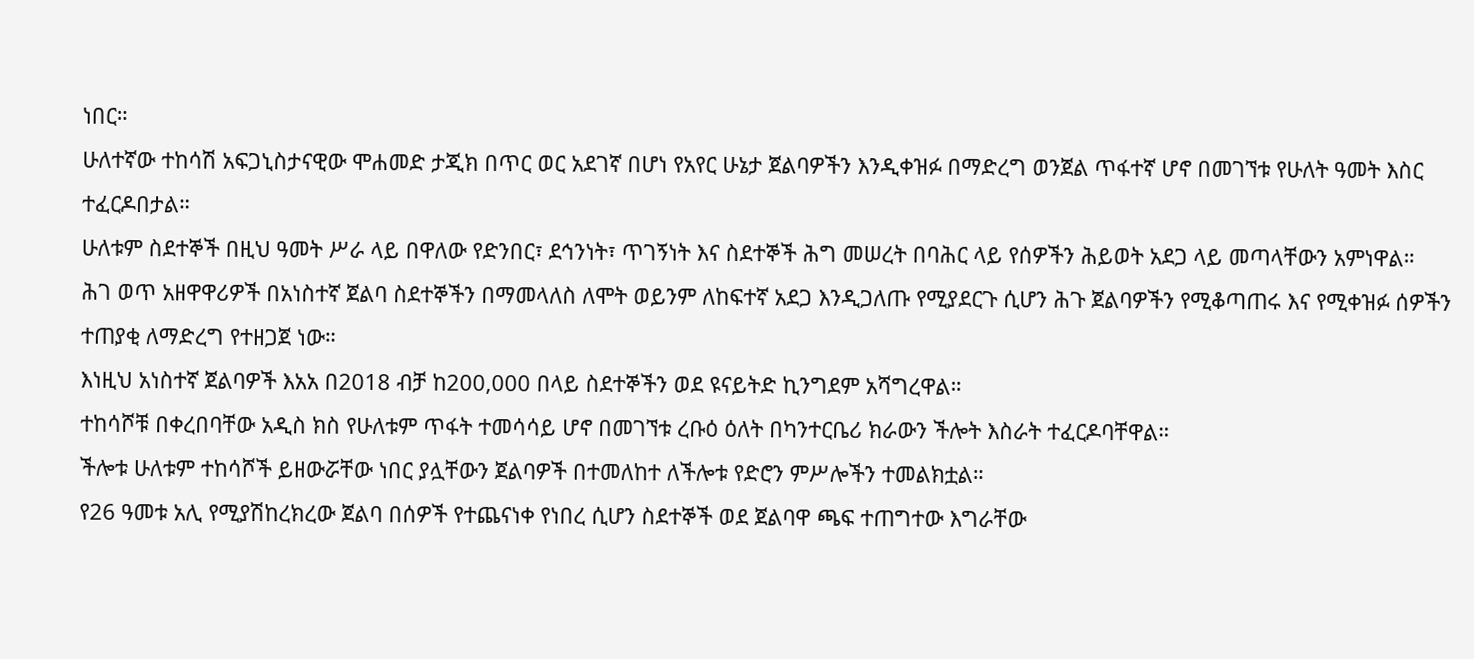ነበር።
ሁለተኛው ተከሳሽ አፍጋኒስታናዊው ሞሐመድ ታጂክ በጥር ወር አደገኛ በሆነ የአየር ሁኔታ ጀልባዎችን እንዲቀዝፉ በማድረግ ወንጀል ጥፋተኛ ሆኖ በመገኘቱ የሁለት ዓመት እስር ተፈርዶበታል።
ሁለቱም ስደተኞች በዚህ ዓመት ሥራ ላይ በዋለው የድንበር፣ ደኅንነት፣ ጥገኝነት እና ስደተኞች ሕግ መሠረት በባሕር ላይ የሰዎችን ሕይወት አደጋ ላይ መጣላቸውን አምነዋል።
ሕገ ወጥ አዘዋዋሪዎች በአነስተኛ ጀልባ ስደተኞችን በማመላለስ ለሞት ወይንም ለከፍተኛ አደጋ እንዲጋለጡ የሚያደርጉ ሲሆን ሕጉ ጀልባዎችን የሚቆጣጠሩ እና የሚቀዝፉ ሰዎችን ተጠያቂ ለማድረግ የተዘጋጀ ነው።
እነዚህ አነስተኛ ጀልባዎች እአአ በ2018 ብቻ ከ200,000 በላይ ስደተኞችን ወደ ዩናይትድ ኪንግደም አሻግረዋል።
ተከሳሾቹ በቀረበባቸው አዲስ ክስ የሁለቱም ጥፋት ተመሳሳይ ሆኖ በመገኘቱ ረቡዕ ዕለት በካንተርቤሪ ክራውን ችሎት እስራት ተፈርዶባቸዋል።
ችሎቱ ሁለቱም ተከሳሾች ይዘውሯቸው ነበር ያሏቸውን ጀልባዎች በተመለከተ ለችሎቱ የድሮን ምሥሎችን ተመልክቷል።
የ26 ዓመቱ አሊ የሚያሽከረክረው ጀልባ በሰዎች የተጨናነቀ የነበረ ሲሆን ስደተኞች ወደ ጀልባዋ ጫፍ ተጠግተው እግራቸው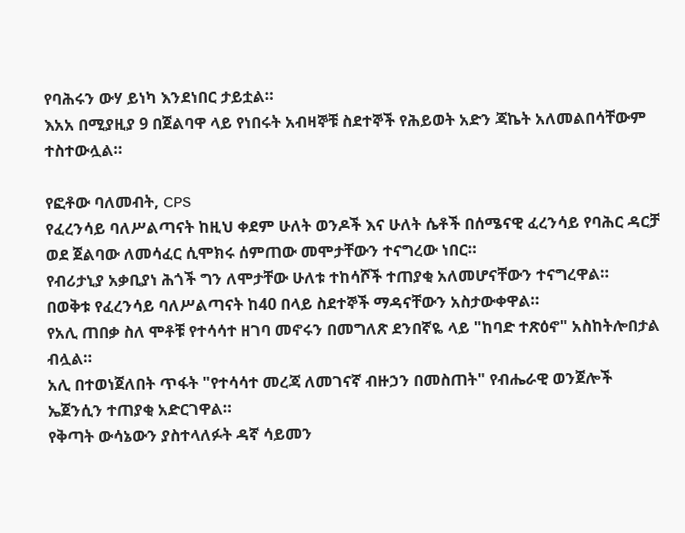የባሕሩን ውሃ ይነካ እንደነበር ታይቷል።
እአአ በሚያዚያ 9 በጀልባዋ ላይ የነበሩት አብዛኞቹ ስደተኞች የሕይወት አድን ጃኬት አለመልበሳቸውም ተስተውሏል።

የፎቶው ባለመብት, CPS
የፈረንሳይ ባለሥልጣናት ከዚህ ቀደም ሁለት ወንዶች እና ሁለት ሴቶች በሰሜናዊ ፈረንሳይ የባሕር ዳርቻ ወደ ጀልባው ለመሳፈር ሲሞክሩ ሰምጠው መሞታቸውን ተናግረው ነበር።
የብሪታኒያ አቃቢያነ ሕጎች ግን ለሞታቸው ሁለቱ ተከሳሾች ተጠያቂ አለመሆናቸውን ተናግረዋል።
በወቅቱ የፈረንሳይ ባለሥልጣናት ከ40 በላይ ስደተኞች ማዳናቸውን አስታውቀዋል።
የአሊ ጠበቃ ስለ ሞቶቹ የተሳሳተ ዘገባ መኖሩን በመግለጽ ደንበኛዬ ላይ "ከባድ ተጽዕኖ" አስከትሎበታል ብሏል።
አሊ በተወነጀለበት ጥፋት "የተሳሳተ መረጃ ለመገናኛ ብዙኃን በመስጠት" የብሔራዊ ወንጀሎች ኤጀንሲን ተጠያቂ አድርገዋል።
የቅጣት ውሳኔውን ያስተላለፉት ዳኛ ሳይመን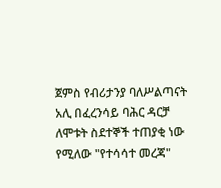ጀምስ የብሪታንያ ባለሥልጣናት አሊ በፈረንሳይ ባሕር ዳርቻ ለሞቱት ስደተኞች ተጠያቂ ነው የሚለው "የተሳሳተ መረጃ"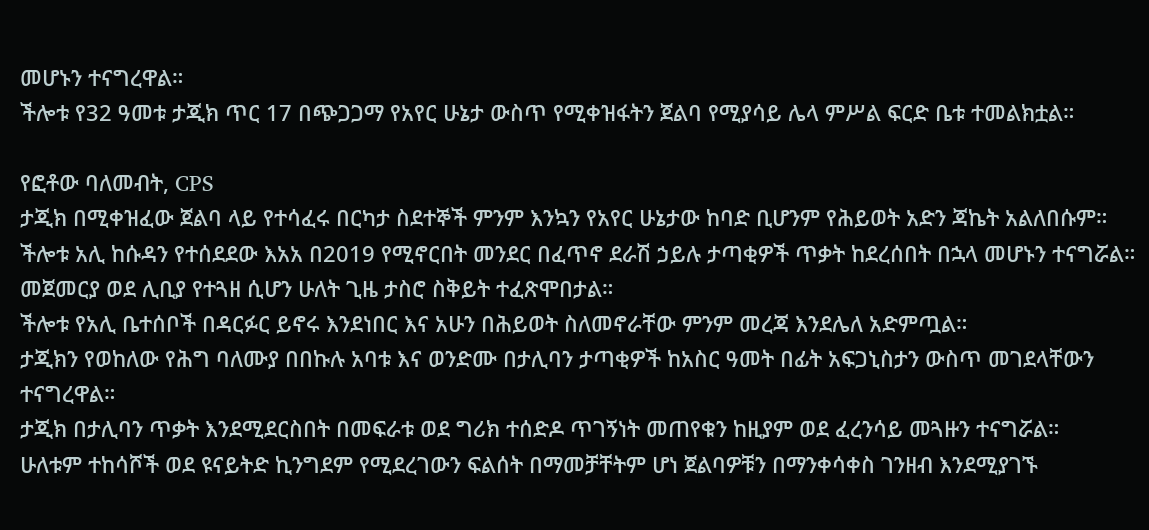መሆኑን ተናግረዋል።
ችሎቱ የ32 ዓመቱ ታጂክ ጥር 17 በጭጋጋማ የአየር ሁኔታ ውስጥ የሚቀዝፋትን ጀልባ የሚያሳይ ሌላ ምሥል ፍርድ ቤቱ ተመልክቷል።

የፎቶው ባለመብት, CPS
ታጂክ በሚቀዝፈው ጀልባ ላይ የተሳፈሩ በርካታ ስደተኞች ምንም እንኳን የአየር ሁኔታው ከባድ ቢሆንም የሕይወት አድን ጃኬት አልለበሱም።
ችሎቱ አሊ ከሱዳን የተሰደደው እአአ በ2019 የሚኖርበት መንደር በፈጥኖ ደራሽ ኃይሉ ታጣቂዎች ጥቃት ከደረሰበት በኋላ መሆኑን ተናግሯል።
መጀመርያ ወደ ሊቢያ የተጓዘ ሲሆን ሁለት ጊዜ ታስሮ ስቅይት ተፈጽሞበታል።
ችሎቱ የአሊ ቤተሰቦች በዳርፉር ይኖሩ እንደነበር እና አሁን በሕይወት ስለመኖራቸው ምንም መረጃ እንደሌለ አድምጧል።
ታጂክን የወከለው የሕግ ባለሙያ በበኩሉ አባቱ እና ወንድሙ በታሊባን ታጣቂዎች ከአስር ዓመት በፊት አፍጋኒስታን ውስጥ መገደላቸውን ተናግረዋል።
ታጂክ በታሊባን ጥቃት እንደሚደርስበት በመፍራቱ ወደ ግሪክ ተሰድዶ ጥገኝነት መጠየቁን ከዚያም ወደ ፈረንሳይ መጓዙን ተናግሯል።
ሁለቱም ተከሳሾች ወደ ዩናይትድ ኪንግደም የሚደረገውን ፍልሰት በማመቻቸትም ሆነ ጀልባዎቹን በማንቀሳቀስ ገንዘብ እንደሚያገኙ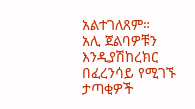አልተገለጸም።
አሊ ጀልባዎቹን እንዲያሽከረክር በፈረንሳይ የሚገኙ ታጣቂዎች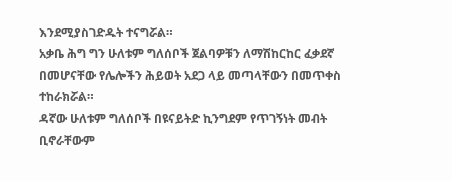እንደሚያስገድዱት ተናግሯል።
አቃቤ ሕግ ግን ሁለቱም ግለሰቦች ጀልባዎቹን ለማሽከርከር ፈቃደኛ በመሆናቸው የሌሎችን ሕይወት አደጋ ላይ መጣላቸውን በመጥቀስ ተከራክሯል።
ዳኛው ሁለቱም ግለሰቦች በዩናይትድ ኪንግደም የጥገኝነት መብት ቢኖራቸውም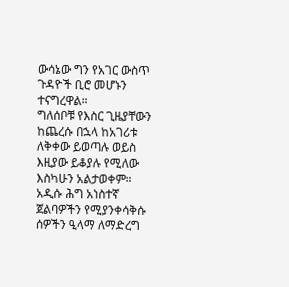ውሳኔው ግን የአገር ውስጥ ጉዳዮች ቢሮ መሆኑን ተናግረዋል።
ግለሰቦቹ የእስር ጊዜያቸውን ከጨረሱ በኋላ ከአገሪቱ ለቅቀው ይወጣሉ ወይስ እዚያው ይቆያሉ የሚለው እስካሁን አልታወቀም።
አዲሱ ሕግ አነስተኛ ጀልባዎችን የሚያንቀሳቅሱ ሰዎችን ዒላማ ለማድረግ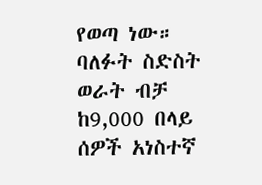የወጣ ነው።
ባለፉት ስድስት ወራት ብቻ ከ9,000 በላይ ሰዎች አነስተኛ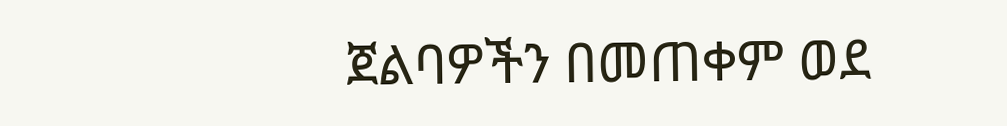ጀልባዎችን በመጠቀም ወደ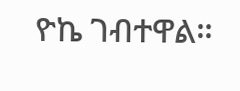ዮኬ ገብተዋል።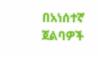በአነሰተኛ ጀልባዎች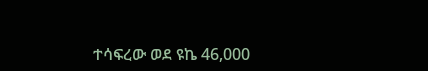ተሳፍረው ወደ ዩኬ 46,000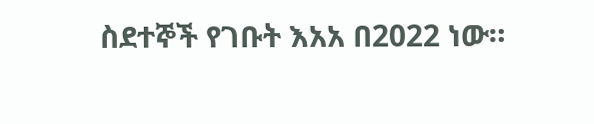ስደተኞች የገቡት እአአ በ2022 ነው።